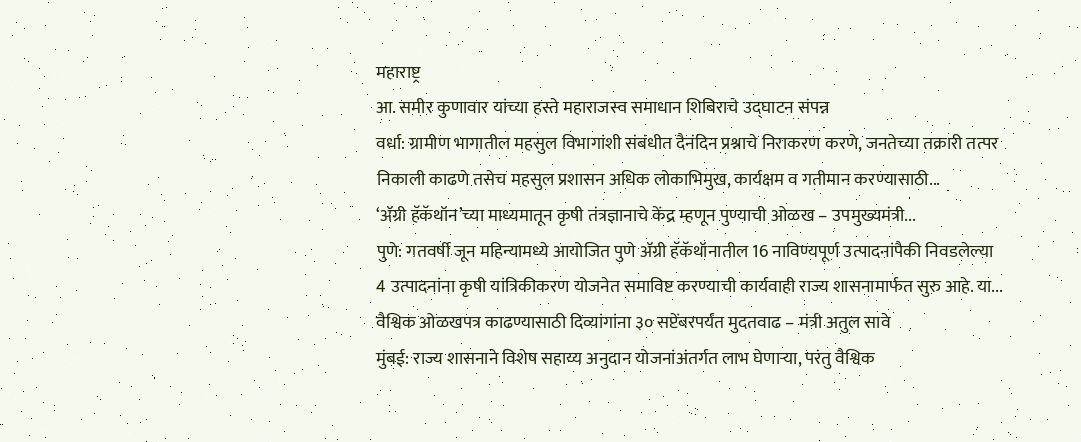महाराष्ट्र
आ. समीर कुणावार यांच्या हस्ते महाराजस्व समाधान शिबिराचे उद्घाटन संपन्न
वर्धा: ग्रामीण भागातील महसुल विभागांशी संबंधीत दैनंदिन प्रश्नाचे निराकरण करणे, जनतेच्या तक्रारी तत्पर निकाली काढणे तसेच महसुल प्रशासन अधिक लोकाभिमुख, कार्यक्षम व गतीमान करण्यासाठी...
‘ॲग्री हॅकॅथॉन’च्या माध्यमातून कृषी तंत्रज्ञानाचे केंद्र म्हणून पुण्याची ओळख – उपमुख्यमंत्री...
पुणे: गतवर्षी जून महिन्यामध्ये आयोजित पुणे ॲग्री हॅकॅथॉनातील 16 नाविण्यपूर्ण उत्पादनांपैकी निवडलेल्या 4 उत्पादनांना कृषी यांत्रिकीकरण योजनेत समाविष्ट करण्याची कार्यवाही राज्य शासनामार्फत सुरु आहे. या...
वैश्विक ओळखपत्र काढण्यासाठी दिव्यांगांना ३० सप्टेंबरपर्यंत मुदतवाढ – मंत्री अतुल सावे
मुंबई: राज्य शासनाने विशेष सहाय्य अनुदान योजनांअंतर्गत लाभ घेणाऱ्या, परंतु वैश्विक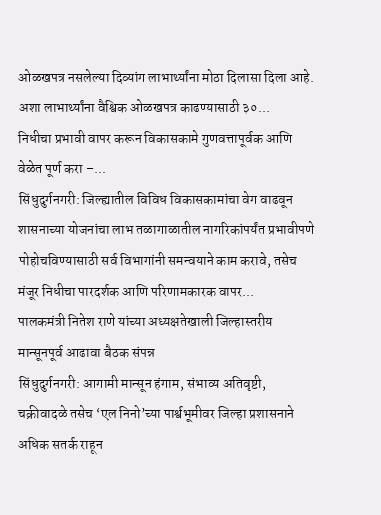ओळखपत्र नसलेल्या दिव्यांग लाभार्थ्यांना मोठा दिलासा दिला आहे. अशा लाभार्थ्यांना वैश्विक ओळखपत्र काढण्यासाठी ३०...
निधीचा प्रभावी वापर करून विकासकामे गुणवत्तापूर्वक आणि वेळेत पूर्ण करा –...
सिंधुदुर्गनगरी: जिल्ह्यातील विविध विकासकामांचा वेग वाढवून शासनाच्या योजनांचा लाभ तळागाळातील नागरिकांपर्यंत प्रभावीपणे पोहोचविण्यासाठी सर्व विभागांनी समन्वयाने काम करावे, तसेच मंजूर निधीचा पारदर्शक आणि परिणामकारक वापर...
पालकमंत्री नितेश राणे यांच्या अध्यक्षतेखाली जिल्हास्तरीय मान्सूनपूर्व आढावा बैठक संपन्न
सिंधुदुर्गनगरी: आगामी मान्सून हंगाम, संभाव्य अतिवृष्टी, चक्रीवादळे तसेच ‘एल निनो’च्या पार्श्वभूमीवर जिल्हा प्रशासनाने अधिक सतर्क राहून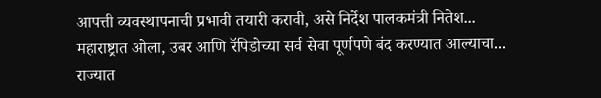आपत्ती व्यवस्थापनाची प्रभावी तयारी करावी, असे निर्देश पालकमंत्री नितेश...
महाराष्ट्रात ओला, उबर आणि रॅपिडोच्या सर्व सेवा पूर्णपणे बंद करण्यात आल्याचा...
राज्यात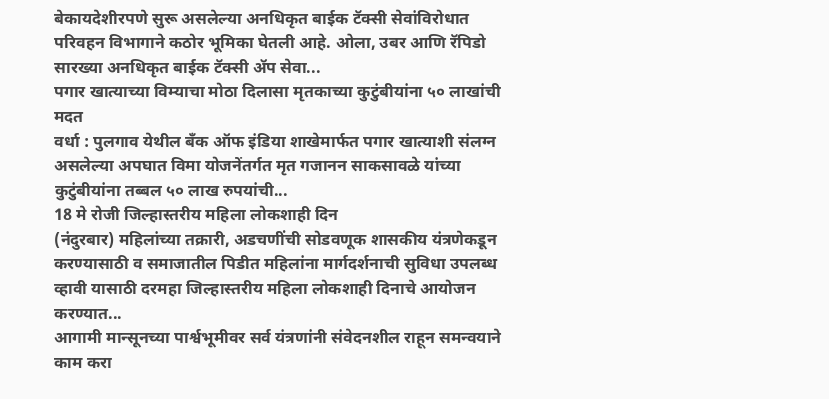बेकायदेशीरपणे सुरू असलेल्या अनधिकृत बाईक टॅक्सी सेवांविरोधात परिवहन विभागाने कठोर भूमिका घेतली आहे. ओला, उबर आणि रॅपिडो सारख्या अनधिकृत बाईक टॅक्सी ॲप सेवा...
पगार खात्याच्या विम्याचा मोठा दिलासा मृतकाच्या कुटुंबीयांना ५० लाखांची मदत
वर्धा : पुलगाव येथील बँक ऑफ इंडिया शाखेमार्फत पगार खात्याशी संलग्न असलेल्या अपघात विमा योजनेंतर्गत मृत गजानन साकसावळे यांच्या कुटुंबीयांना तब्बल ५० लाख रुपयांची...
18 मे रोजी जिल्हास्तरीय महिला लोकशाही दिन
(नंदुरबार) महिलांच्या तक्रारी, अडचणींची सोडवणूक शासकीय यंत्रणेकडून करण्यासाठी व समाजातील पिडीत महिलांना मार्गदर्शनाची सुविधा उपलब्ध व्हावी यासाठी दरमहा जिल्हास्तरीय महिला लोकशाही दिनाचे आयोजन करण्यात...
आगामी मान्सूनच्या पार्श्वभूमीवर सर्व यंत्रणांनी संवेदनशील राहून समन्वयाने काम करा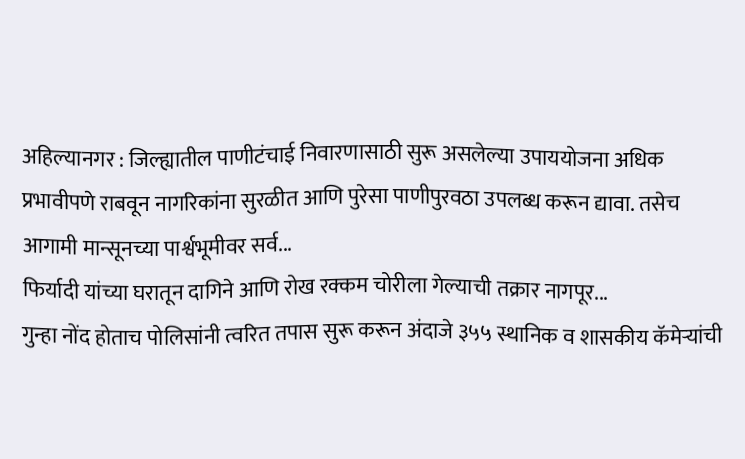अहिल्यानगर : जिल्ह्यातील पाणीटंचाई निवारणासाठी सुरू असलेल्या उपाययोजना अधिक प्रभावीपणे राबवून नागरिकांना सुरळीत आणि पुरेसा पाणीपुरवठा उपलब्ध करून द्यावा. तसेच आगामी मान्सूनच्या पार्श्वभूमीवर सर्व...
फिर्यादी यांच्या घरातून दागिने आणि रोख रक्कम चोरीला गेल्याची तक्रार नागपूर...
गुन्हा नोंद होताच पोलिसांनी त्वरित तपास सुरू करून अंदाजे ३५५ स्थानिक व शासकीय कॅमेऱ्यांची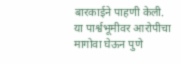बारकाईने पाहणी केली.
या पार्श्वभूमीवर आरोपीचा मागोवा घेऊन पुणे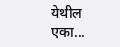येथील एका...